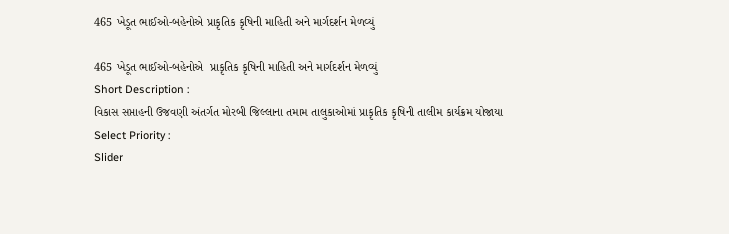465 ખેડૂત ભાઈઓ-બહેનોએ પ્રાકૃતિક કૃષિની માહિતી અને માર્ગદર્શન મેળવ્યું

465 ખેડૂત ભાઈઓ-બહેનોએ  પ્રાકૃતિક કૃષિની માહિતી અને માર્ગદર્શન મેળવ્યું
Short Description :
વિકાસ સપ્તાહની ઉજવણી અંતર્ગત મોરબી જિલ્લાના તમામ તાલુકાઓમાં પ્રાકૃતિક કૃષિની તાલીમ કાર્યક્રમ યોજાયા
Select Priority :
Slider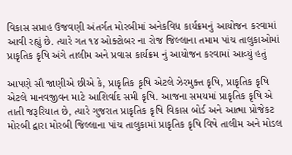વિકાસ સપ્તાહ ઉજવણી અંતર્ગત મોરબીમાં અનેકવિધ કાર્યક્રમનું આયોજન કરવામાં આવી રહ્યું છે. ત્યારે ગત ૧૪ ઓક્ટોબર ના રોજ જિલ્લાના તમામ પાંચ તાલુકાઓમાં પ્રાકૃતિક કૃષિ અંગે તાલીમ અને પ્રવાસ કાર્યક્રમ નું આયોજન કરવામાં આવ્યું હતું

આપણે સૌ જાણીએ છીએ કે, પ્રાકૃતિક કૃષિ એટલે ઝેરમુક્ત કૃષિ, પ્રાકૃતિક કૃષિ એટલે માનવજીવન માટે આશિર્વાદ સમી કૃષિ. આજના સમયમાં પ્રાકૃતિક કૃષિ એ તાતી જરૂરિયાત છે, ત્યારે ગુજરાત પ્રાકૃતિક કૃષિ વિકાસ બોર્ડ અને આત્મા પ્રોજેકટ મોરબી દ્વારા મોરબી જિલ્લાના પાંચ તાલુકામાં પ્રાકૃતિક કૃષિ વિષે તાલીમ અને મોડલ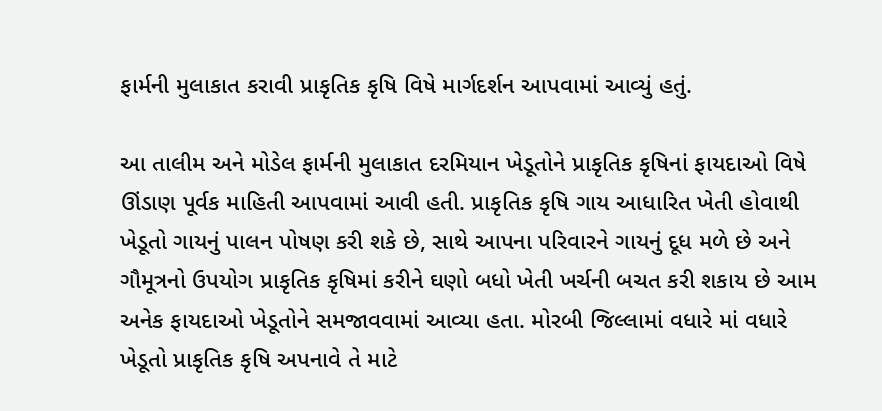ફાર્મની મુલાકાત કરાવી પ્રાકૃતિક કૃષિ વિષે માર્ગદર્શન આપવામાં આવ્યું હતું.

આ તાલીમ અને મોડેલ ફાર્મની મુલાકાત દરમિયાન ખેડૂતોને પ્રાકૃતિક કૃષિનાં ફાયદાઓ વિષે ઊંડાણ પૂર્વક માહિતી આપવામાં આવી હતી. પ્રાકૃતિક કૃષિ ગાય આધારિત ખેતી હોવાથી ખેડૂતો ગાયનું પાલન પોષણ કરી શકે છે, સાથે આપના પરિવારને ગાયનું દૂધ મળે છે અને ગૌમૂત્રનો ઉપયોગ પ્રાકૃતિક કૃષિમાં કરીને ઘણો બધો ખેતી ખર્ચની બચત કરી શકાય છે આમ અનેક ફાયદાઓ ખેડૂતોને સમજાવવામાં આવ્યા હતા. મોરબી જિલ્લામાં વધારે માં વધારે ખેડૂતો પ્રાકૃતિક કૃષિ અપનાવે તે માટે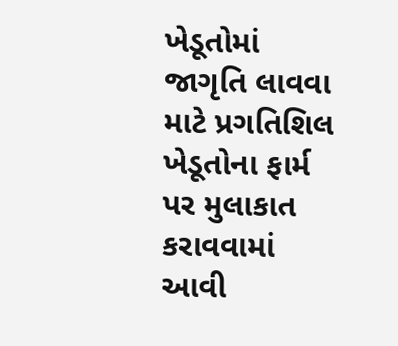ખેડૂતોમાં જાગૃતિ લાવવા માટે પ્રગતિશિલ ખેડૂતોના ફાર્મ પર મુલાકાત કરાવવામાં આવી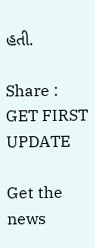હતી.

Share :
GET FIRST UPDATE

Get the news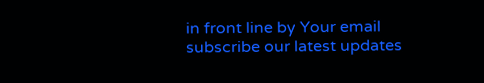in front line by Your email subscribe our latest updates